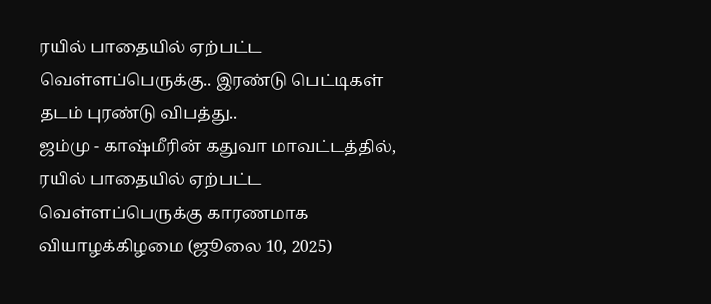ரயில் பாதையில் ஏற்பட்ட வெள்ளப்பெருக்கு.. இரண்டு பெட்டிகள் தடம் புரண்டு விபத்து..
ஜம்மு - காஷ்மீரின் கதுவா மாவட்டத்தில், ரயில் பாதையில் ஏற்பட்ட வெள்ளப்பெருக்கு காரணமாக வியாழக்கிழமை (ஜூலை 10, 2025)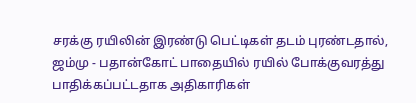சரக்கு ரயிலின் இரண்டு பெட்டிகள் தடம் புரண்டதால், ஜம்மு - பதான்கோட் பாதையில் ரயில் போக்குவரத்து பாதிக்கப்பட்டதாக அதிகாரிகள்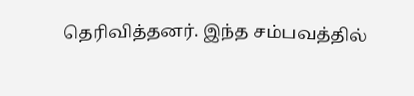தெரிவித்தனர். இந்த சம்பவத்தில்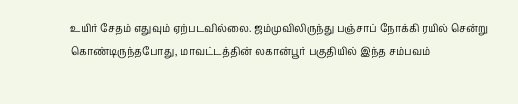உயிர் சேதம் எதுவும் ஏற்படவில்லை. ஜம்முவிலிருந்து பஞ்சாப் நோக்கி ரயில் சென்று கொண்டிருந்தபோது, மாவட்டத்தின் லகான்பூர் பகுதியில் இந்த சம்பவம்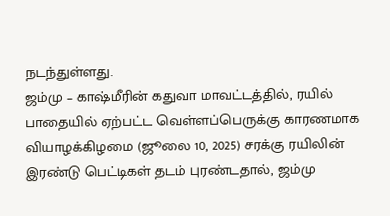நடந்துள்ளது.
ஜம்மு – காஷ்மீரின் கதுவா மாவட்டத்தில், ரயில் பாதையில் ஏற்பட்ட வெள்ளப்பெருக்கு காரணமாக வியாழக்கிழமை (ஜூலை 10, 2025) சரக்கு ரயிலின் இரண்டு பெட்டிகள் தடம் புரண்டதால், ஜம்மு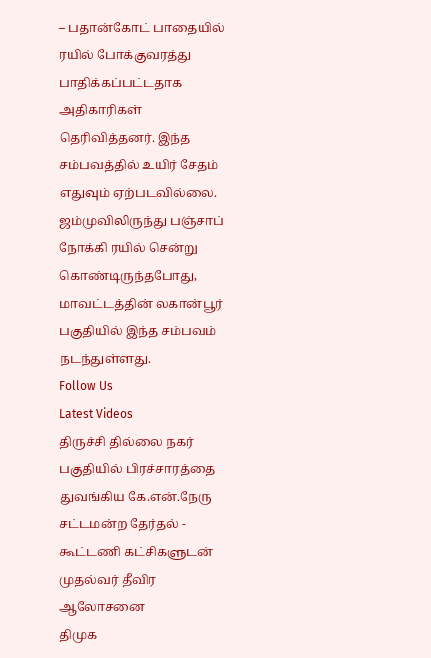– பதான்கோட் பாதையில் ரயில் போக்குவரத்து பாதிக்கப்பட்டதாக அதிகாரிகள் தெரிவித்தனர். இந்த சம்பவத்தில் உயிர் சேதம் எதுவும் ஏற்படவில்லை. ஜம்முவிலிருந்து பஞ்சாப் நோக்கி ரயில் சென்று கொண்டிருந்தபோது, மாவட்டத்தின் லகான்பூர் பகுதியில் இந்த சம்பவம் நடந்துள்ளது.
Follow Us
Latest Videos
திருச்சி தில்லை நகர் பகுதியில் பிரச்சாரத்தை துவங்கிய கே.என்.நேரு
சட்டமன்ற தேர்தல் - கூட்டணி கட்சிகளுடன் முதல்வர் தீவிர ஆலோசனை
திமுக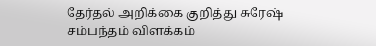தேர்தல் அறிக்கை குறித்து சுரேஷ் சம்பந்தம் விளக்கம்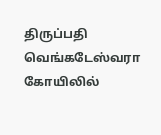திருப்பதி வெங்கடேஸ்வரா கோயிலில்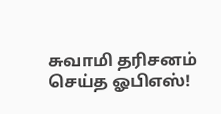சுவாமி தரிசனம் செய்த ஓபிஎஸ்!